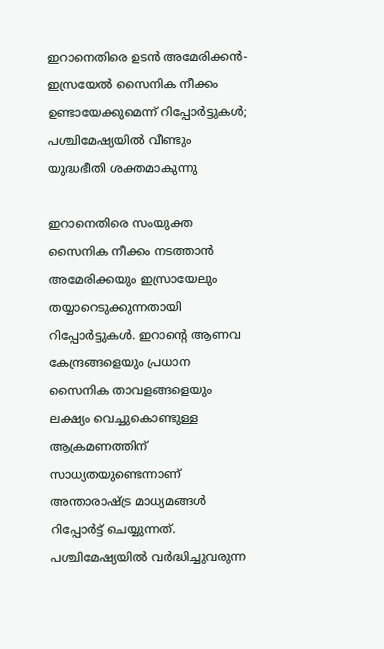ഇറാനെതിരെ ഉടൻ അമേരിക്കൻ-ഇസ്രയേൽ സൈനിക നീക്കം ഉണ്ടായേക്കുമെന്ന് റിപ്പോർട്ടുകൾ; പശ്ചിമേഷ്യയിൽ വീണ്ടും യുദ്ധഭീതി ശക്തമാകുന്നു

ഇറാനെതിരെ സംയുക്ത സൈനിക നീക്കം നടത്താൻ അമേരിക്കയും ഇസ്രായേലും തയ്യാറെടുക്കുന്നതായി റിപ്പോർട്ടുകൾ. ഇറാന്റെ ആണവ കേന്ദ്രങ്ങളെയും പ്രധാന സൈനിക താവളങ്ങളെയും ലക്ഷ്യം വെച്ചുകൊണ്ടുള്ള ആക്രമണത്തിന് സാധ്യതയുണ്ടെന്നാണ് അന്താരാഷ്ട്ര മാധ്യമങ്ങൾ റിപ്പോർട്ട് ചെയ്യുന്നത്. പശ്ചിമേഷ്യയിൽ വർദ്ധിച്ചുവരുന്ന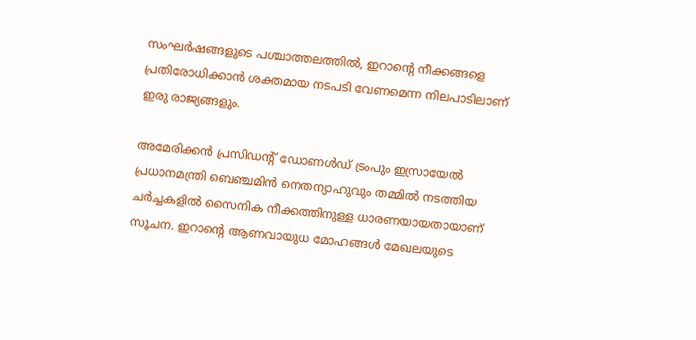സംഘർഷങ്ങളുടെ പശ്ചാത്തലത്തിൽ, ഇറാന്റെ നീക്കങ്ങളെ പ്രതിരോധിക്കാൻ ശക്തമായ നടപടി വേണമെന്ന നിലപാടിലാണ് ഇരു രാജ്യങ്ങളും.

അമേരിക്കൻ പ്രസിഡന്റ് ഡോണൾഡ് ട്രംപും ഇസ്രായേൽ പ്രധാനമന്ത്രി ബെഞ്ചമിൻ നെതന്യാഹുവും തമ്മിൽ നടത്തിയ ചർച്ചകളിൽ സൈനിക നീക്കത്തിനുള്ള ധാരണയായതായാണ് സൂചന. ഇറാന്റെ ആണവായുധ മോഹങ്ങൾ മേഖലയുടെ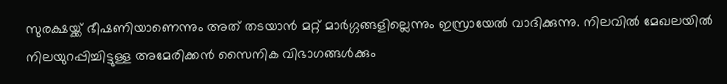സുരക്ഷയ്ക്ക് ഭീഷണിയാണെന്നും അത് തടയാൻ മറ്റ് മാർഗ്ഗങ്ങളില്ലെന്നും ഇസ്രായേൽ വാദിക്കുന്നു. നിലവിൽ മേഖലയിൽ നിലയുറപ്പിച്ചിട്ടുള്ള അമേരിക്കൻ സൈനിക വിഭാഗങ്ങൾക്കും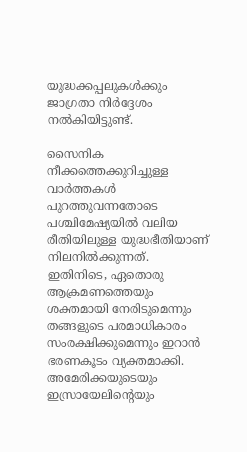യുദ്ധക്കപ്പലുകൾക്കും ജാഗ്രതാ നിർദ്ദേശം നൽകിയിട്ടുണ്ട്.

സൈനിക നീക്കത്തെക്കുറിച്ചുള്ള വാർത്തകൾ പുറത്തുവന്നതോടെ പശ്ചിമേഷ്യയിൽ വലിയ രീതിയിലുള്ള യുദ്ധഭീതിയാണ് നിലനിൽക്കുന്നത്. ഇതിനിടെ, ഏതൊരു ആക്രമണത്തെയും ശക്തമായി നേരിടുമെന്നും തങ്ങളുടെ പരമാധികാരം സംരക്ഷിക്കുമെന്നും ഇറാൻ ഭരണകൂടം വ്യക്തമാക്കി. അമേരിക്കയുടെയും ഇസ്രായേലിന്റെയും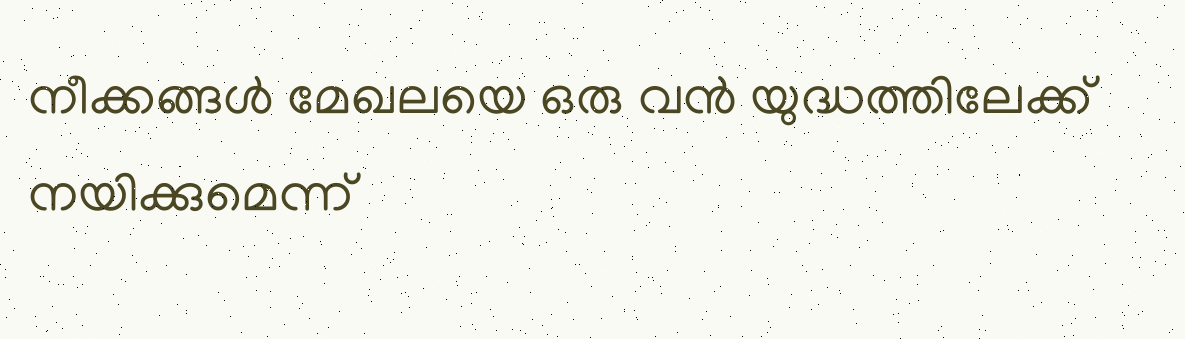നീക്കങ്ങൾ മേഖലയെ ഒരു വൻ യുദ്ധത്തിലേക്ക് നയിക്കുമെന്ന്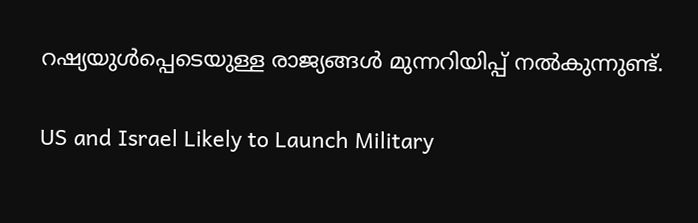റഷ്യയുൾപ്പെടെയുള്ള രാജ്യങ്ങൾ മുന്നറിയിപ്പ് നൽകുന്നുണ്ട്.

US and Israel Likely to Launch Military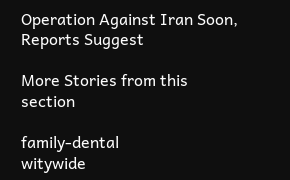Operation Against Iran Soon, Reports Suggest

More Stories from this section

family-dental
witywide